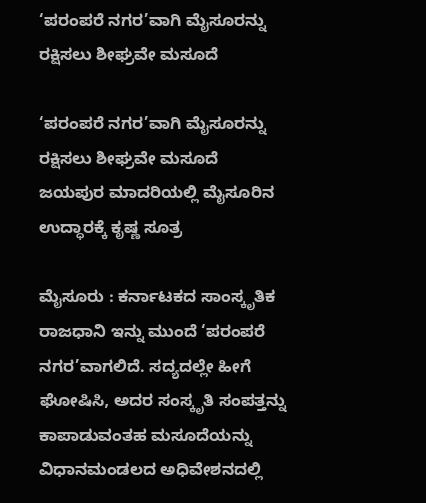‘ಪರಂಪರೆ ನಗರ’ವಾಗಿ ಮೈಸೂರನ್ನು ರಕ್ಷಿಸಲು ಶೀಘ್ರವೇ ಮಸೂದೆ

‘ಪರಂಪರೆ ನಗರ’ವಾಗಿ ಮೈಸೂರನ್ನು ರಕ್ಷಿಸಲು ಶೀಘ್ರವೇ ಮಸೂದೆ
ಜಯಪುರ ಮಾದರಿಯಲ್ಲಿ ಮೈಸೂರಿನ ಉದ್ಧಾರಕ್ಕೆ ಕೃಷ್ಣ ಸೂತ್ರ

ಮೈಸೂರು : ಕರ್ನಾಟಕದ ಸಾಂಸ್ಕೃತಿಕ ರಾಜಧಾನಿ ಇನ್ನು ಮುಂದೆ ‘ಪರಂಪರೆ ನಗರ’ವಾಗಲಿದೆ. ಸದ್ಯದಲ್ಲೇ ಹೀಗೆ ಘೋಷಿಸಿ, ಅದರ ಸಂಸ್ಕೃತಿ ಸಂಪತ್ತನ್ನು ಕಾಪಾಡುವಂತಹ ಮಸೂದೆಯನ್ನು ವಿಧಾನಮಂಡಲದ ಅಧಿವೇಶನದಲ್ಲಿ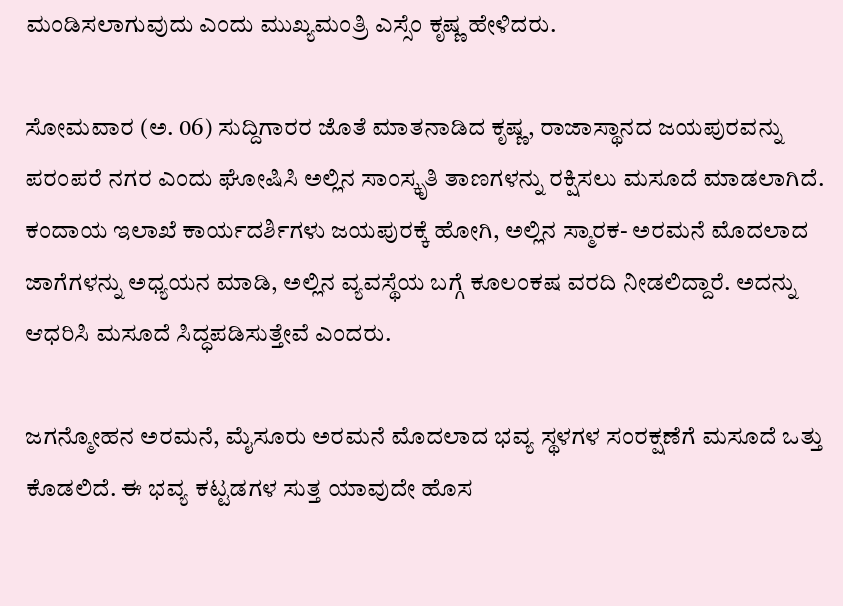ಮಂಡಿಸಲಾಗುವುದು ಎಂದು ಮುಖ್ಯಮಂತ್ರಿ ಎಸ್ಸೆಂ ಕೃಷ್ಣ ಹೇಳಿದರು.

ಸೋಮವಾರ (ಅ. 06) ಸುದ್ದಿಗಾರರ ಜೊತೆ ಮಾತನಾಡಿದ ಕೃಷ್ಣ, ರಾಜಾಸ್ಥಾನದ ಜಯಪುರವನ್ನು ಪರಂಪರೆ ನಗರ ಎಂದು ಘೋಷಿಸಿ ಅಲ್ಲಿನ ಸಾಂಸ್ಕೃತಿ ತಾಣಗಳನ್ನು ರಕ್ಷಿಸಲು ಮಸೂದೆ ಮಾಡಲಾಗಿದೆ. ಕಂದಾಯ ಇಲಾಖೆ ಕಾರ್ಯದರ್ಶಿಗಳು ಜಯಪುರಕ್ಕೆ ಹೋಗಿ, ಅಲ್ಲಿನ ಸ್ಮಾರಕ- ಅರಮನೆ ಮೊದಲಾದ ಜಾಗೆಗಳನ್ನು ಅಧ್ಯಯನ ಮಾಡಿ, ಅಲ್ಲಿನ ವ್ಯವಸ್ಥೆಯ ಬಗ್ಗೆ ಕೂಲಂಕಷ ವರದಿ ನೀಡಲಿದ್ದಾರೆ. ಅದನ್ನು ಆಧರಿಸಿ ಮಸೂದೆ ಸಿದ್ಧಪಡಿಸುತ್ತೇವೆ ಎಂದರು.

ಜಗನ್ಮೋಹನ ಅರಮನೆ, ಮೈಸೂರು ಅರಮನೆ ಮೊದಲಾದ ಭವ್ಯ ಸ್ಥಳಗಳ ಸಂರಕ್ಷಣೆಗೆ ಮಸೂದೆ ಒತ್ತು ಕೊಡಲಿದೆ. ಈ ಭವ್ಯ ಕಟ್ಟಡಗಳ ಸುತ್ತ ಯಾವುದೇ ಹೊಸ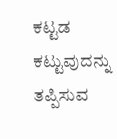ಕಟ್ಟಡ ಕಟ್ಟುವುದನ್ನು ತಪ್ಪಿಸುವ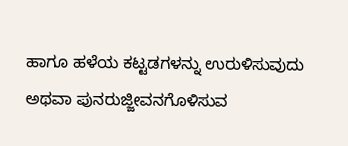ಹಾಗೂ ಹಳೆಯ ಕಟ್ಟಡಗಳನ್ನು ಉರುಳಿಸುವುದು ಅಥವಾ ಪುನರುಜ್ಜೀವನಗೊಳಿಸುವ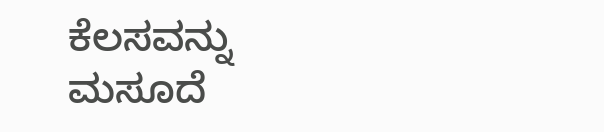ಕೆಲಸವನ್ನು ಮಸೂದೆ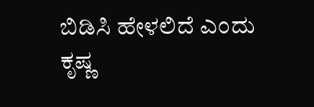ಬಿಡಿಸಿ ಹೇಳಲಿದೆ ಎಂದು ಕೃಷ್ಣ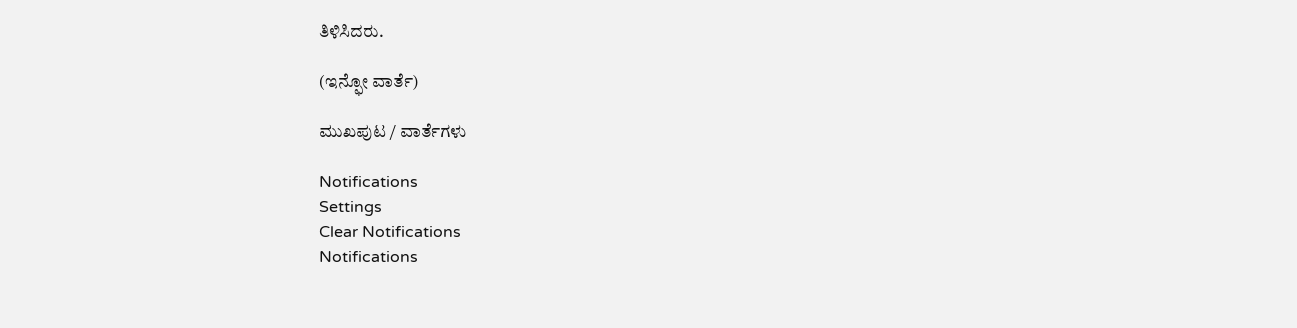ತಿಳಿಸಿದರು.

(ಇನ್ಫೋ ವಾರ್ತೆ)

ಮುಖಪುಟ / ವಾರ್ತೆಗಳು

Notifications
Settings
Clear Notifications
Notifications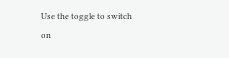Use the toggle to switch on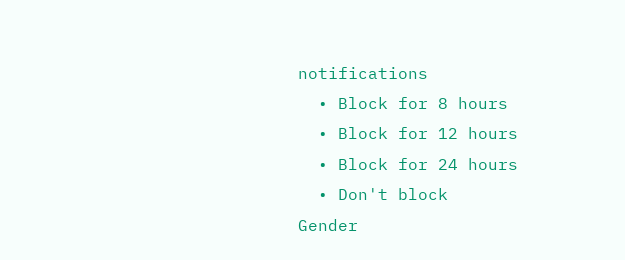notifications
  • Block for 8 hours
  • Block for 12 hours
  • Block for 24 hours
  • Don't block
Gender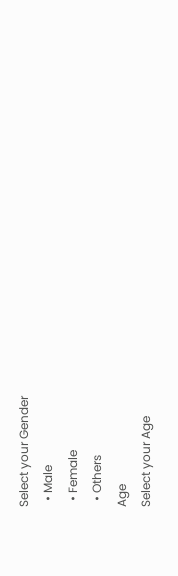Select your Gender
  • Male
  • Female
  • Others
Age
Select your Age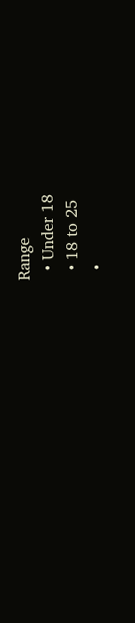Range
  • Under 18
  • 18 to 25
  •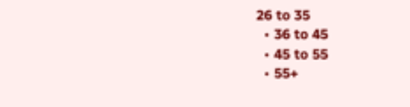26 to 35
  • 36 to 45
  • 45 to 55
  • 55+